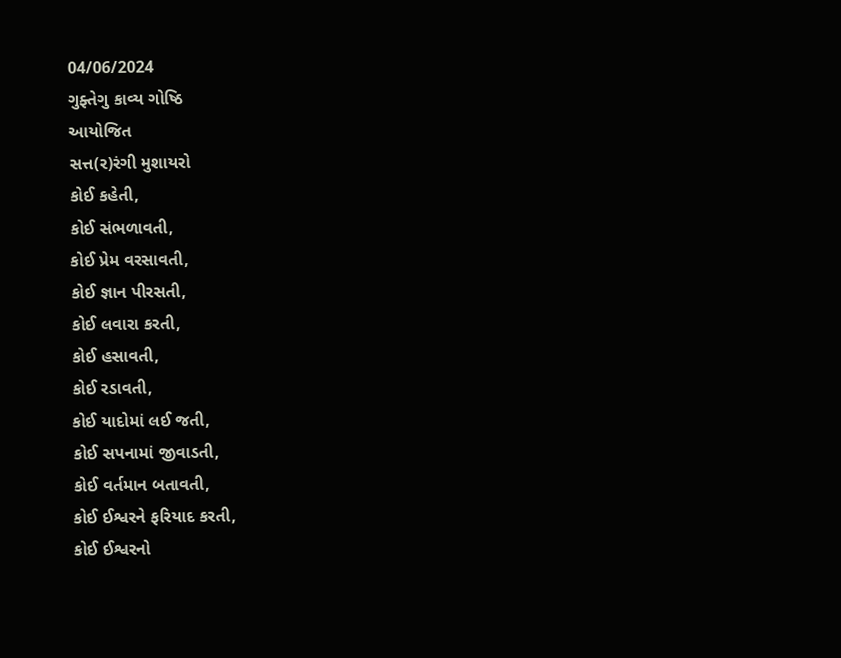04/06/2024
ગુફ્તેગુ કાવ્ય ગોષ્ઠિ
આયોજિત
સત્ત(ર)રંગી મુશાયરો
કોઈ કહેતી,
કોઈ સંભળાવતી,
કોઈ પ્રેમ વરસાવતી,
કોઈ જ્ઞાન પીરસતી,
કોઈ લવારા કરતી,
કોઈ હસાવતી,
કોઈ રડાવતી,
કોઈ યાદોમાં લઈ જતી,
કોઈ સપનામાં જીવાડતી,
કોઈ વર્તમાન બતાવતી,
કોઈ ઈશ્વરને ફરિયાદ કરતી,
કોઈ ઈશ્વરનો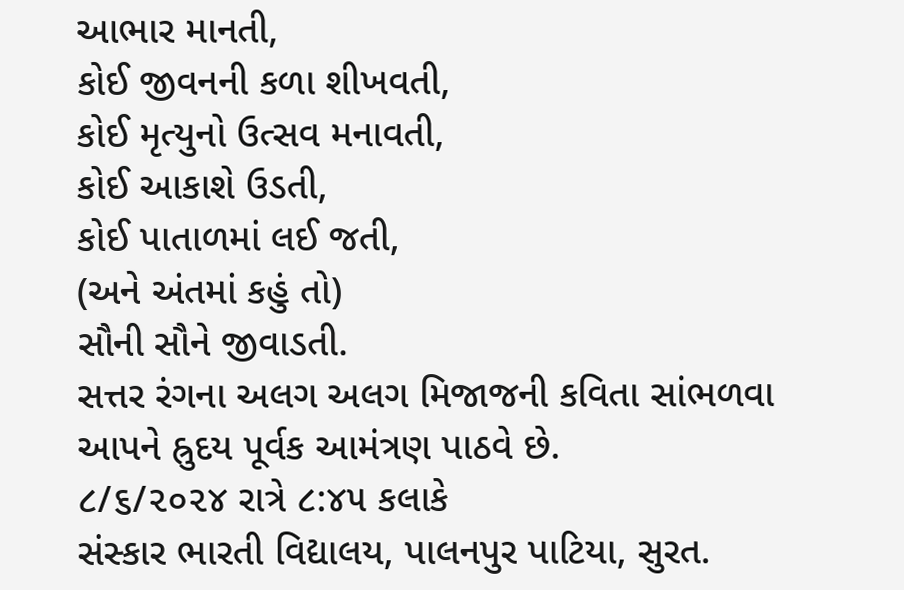આભાર માનતી,
કોઈ જીવનની કળા શીખવતી,
કોઈ મૃત્યુનો ઉત્સવ મનાવતી,
કોઈ આકાશે ઉડતી,
કોઈ પાતાળમાં લઈ જતી,
(અને અંતમાં કહું તો)
સૌની સૌને જીવાડતી.
સત્તર રંગના અલગ અલગ મિજાજની કવિતા સાંભળવા આપને હ્રુદય પૂર્વક આમંત્રણ પાઠવે છે.
૮/૬/૨૦૨૪ રાત્રે ૮:૪૫ કલાકે
સંસ્કાર ભારતી વિદ્યાલય, પાલનપુર પાટિયા, સુરત.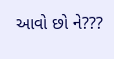આવો છો ને???